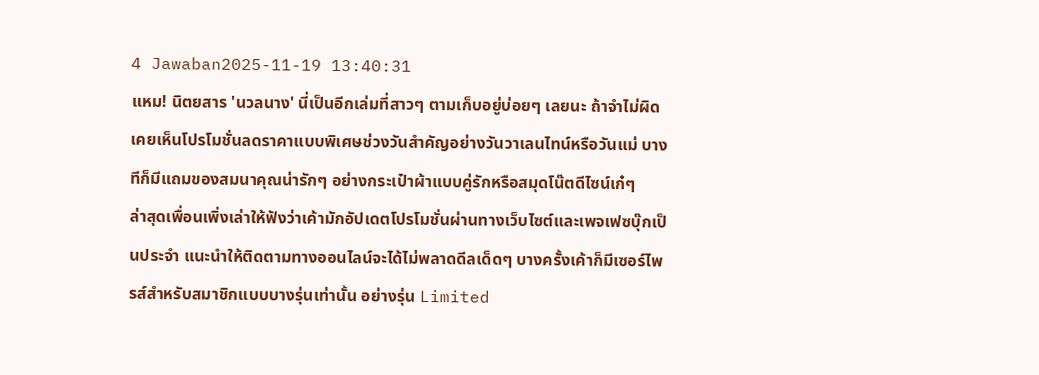4 Jawaban2025-11-19 13:40:31
แหม! นิตยสาร 'นวลนาง' นี่เป็นอีกเล่มที่สาวๆ ตามเก็บอยู่บ่อยๆ เลยนะ ถ้าจำไม่ผิด เคยเห็นโปรโมชั่นลดราคาแบบพิเศษช่วงวันสำคัญอย่างวันวาเลนไทน์หรือวันแม่ บางทีก็มีแถมของสมนาคุณน่ารักๆ อย่างกระเป๋าผ้าแบบคู่รักหรือสมุดโน๊ตดีไซน์เก๋ๆ
ล่าสุดเพื่อนเพิ่งเล่าให้ฟังว่าเค้ามักอัปเดตโปรโมชั่นผ่านทางเว็บไซต์และเพจเฟซบุ๊กเป็นประจำ แนะนำให้ติดตามทางออนไลน์จะได้ไม่พลาดดีลเด็ดๆ บางครั้งเค้าก็มีเซอร์ไพรส์สำหรับสมาชิกแบบบางรุ่นเท่านั้น อย่างรุ่น Limited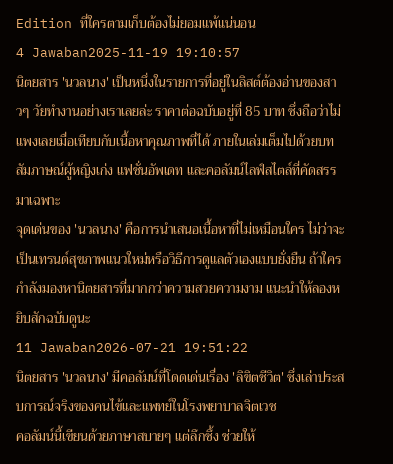Edition ที่ใครตามเก็บต้องไม่ยอมแพ้แน่นอน
4 Jawaban2025-11-19 19:10:57
นิตยสาร 'นวลนาง' เป็นหนึ่งในรายการที่อยู่ในลิสต์ต้องอ่านของสาวๆ วัยทำงานอย่างเราเลยล่ะ ราคาต่อฉบับอยู่ที่ 85 บาท ซึ่งถือว่าไม่แพงเลยเมื่อเทียบกับเนื้อหาคุณภาพที่ได้ ภายในเล่มเต็มไปด้วยบทสัมภาษณ์ผู้หญิงเก่ง แฟชั่นอัพเดท และคอลัมน์ไลฟ์สไตล์ที่คัดสรรมาเฉพาะ
จุดเด่นของ 'นวลนาง' คือการนำเสนอเนื้อหาที่ไม่เหมือนใคร ไม่ว่าจะเป็นเทรนด์สุขภาพแนวใหม่หรือวิธีการดูแลตัวเองแบบยั่งยืน ถ้าใครกำลังมองหานิตยสารที่มากกว่าความสวยความงาม แนะนำให้ลองหยิบสักฉบับดูนะ
11 Jawaban2026-07-21 19:51:22
นิตยสาร 'นวลนาง' มีคอลัมน์ที่โดดเด่นเรื่อง 'ลิขิตชีวิต' ซึ่งเล่าประสบการณ์จริงของคนไข้และแพทย์ในโรงพยาบาลจิตเวช
คอลัมน์นี้เขียนด้วยภาษาสบายๆ แต่ลึกซึ้ง ช่วยให้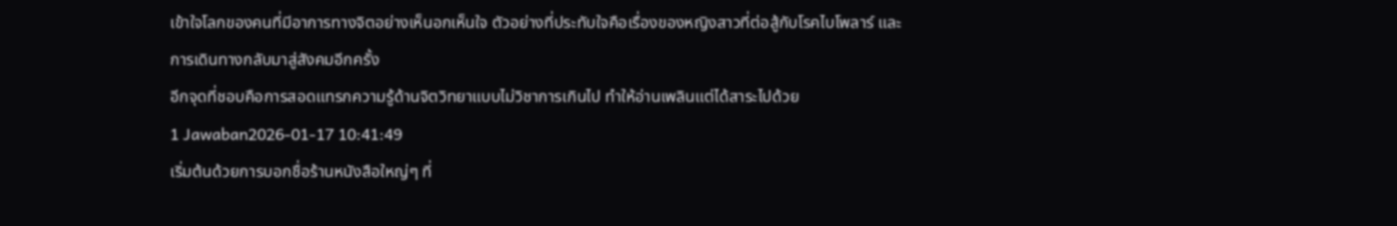เข้าใจโลกของคนที่มีอาการทางจิตอย่างเห็นอกเห็นใจ ตัวอย่างที่ประทับใจคือเรื่องของหญิงสาวที่ต่อสู้กับโรคไบโพลาร์ และการเดินทางกลับมาสู่สังคมอีกครั้ง
อีกจุดที่ชอบคือการสอดแทรกความรู้ด้านจิตวิทยาแบบไม่วิชาการเกินไป ทำให้อ่านเพลินแต่ได้สาระไปด้วย
1 Jawaban2026-01-17 10:41:49
เริ่มต้นด้วยการบอกชื่อร้านหนังสือใหญ่ๆ ที่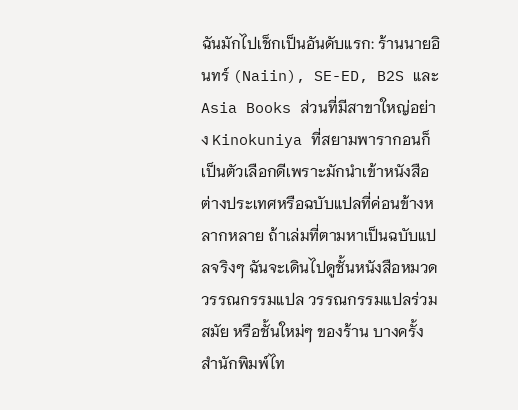ฉันมักไปเช็กเป็นอันดับแรก: ร้านนายอินทร์ (Naiin), SE-ED, B2S และ Asia Books ส่วนที่มีสาขาใหญ่อย่าง Kinokuniya ที่สยามพารากอนก็เป็นตัวเลือกดีเพราะมักนำเข้าหนังสือต่างประเทศหรือฉบับแปลที่ค่อนข้างหลากหลาย ถ้าเล่มที่ตามหาเป็นฉบับแปลจริงๆ ฉันจะเดินไปดูชั้นหนังสือหมวดวรรณกรรมแปล วรรณกรรมแปลร่วมสมัย หรือชั้นใหม่ๆ ของร้าน บางครั้งสำนักพิมพ์ไท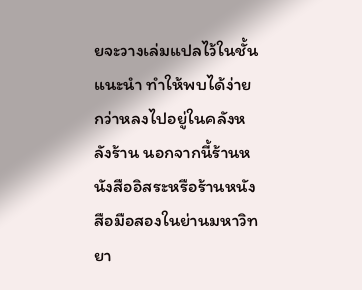ยจะวางเล่มแปลไว้ในชั้นแนะนำ ทำให้พบได้ง่ายกว่าหลงไปอยู่ในคลังหลังร้าน นอกจากนี้ร้านหนังสืออิสระหรือร้านหนังสือมือสองในย่านมหาวิทยา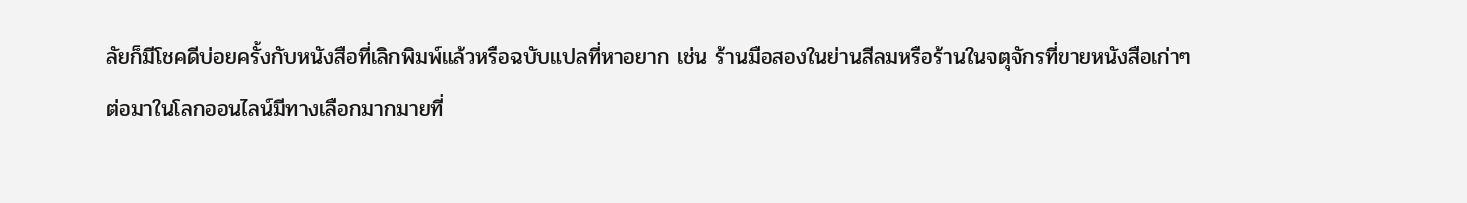ลัยก็มีโชคดีบ่อยครั้งกับหนังสือที่เลิกพิมพ์แล้วหรือฉบับแปลที่หาอยาก เช่น ร้านมือสองในย่านสีลมหรือร้านในจตุจักรที่ขายหนังสือเก่าๆ
ต่อมาในโลกออนไลน์มีทางเลือกมากมายที่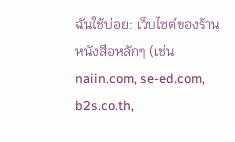ฉันใช้บ่อย: เว็บไซต์ของร้านหนังสือหลักๆ (เช่น naiin.com, se-ed.com, b2s.co.th,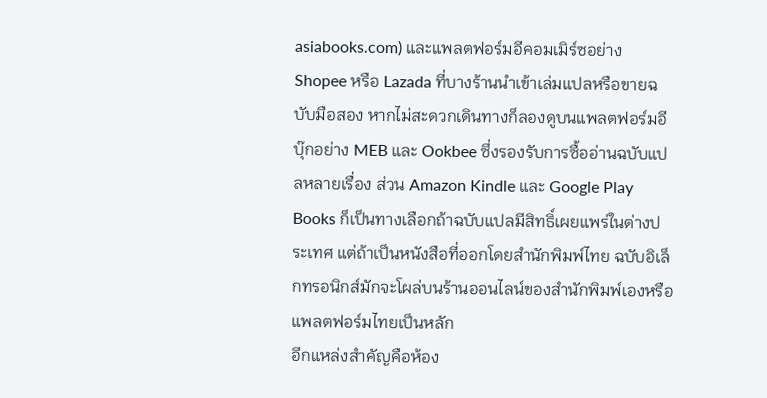asiabooks.com) และแพลตฟอร์มอีคอมเมิร์ซอย่าง Shopee หรือ Lazada ที่บางร้านนำเข้าเล่มแปลหรือขายฉบับมือสอง หากไม่สะดวกเดินทางก็ลองดูบนแพลตฟอร์มอีบุ๊กอย่าง MEB และ Ookbee ซึ่งรองรับการซื้ออ่านฉบับแปลหลายเรื่อง ส่วน Amazon Kindle และ Google Play Books ก็เป็นทางเลือกถ้าฉบับแปลมีสิทธิ์เผยแพร่ในต่างประเทศ แต่ถ้าเป็นหนังสือที่ออกโดยสำนักพิมพ์ไทย ฉบับอิเล็กทรอนิกส์มักจะโผล่บนร้านออนไลน์ของสำนักพิมพ์เองหรือแพลตฟอร์มไทยเป็นหลัก
อีกแหล่งสำคัญคือห้อง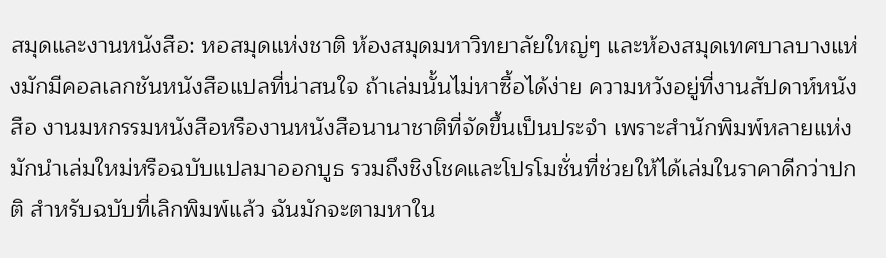สมุดและงานหนังสือ: หอสมุดแห่งชาติ ห้องสมุดมหาวิทยาลัยใหญ่ๆ และห้องสมุดเทศบาลบางแห่งมักมีคอลเลกชันหนังสือแปลที่น่าสนใจ ถ้าเล่มนั้นไม่หาซื้อได้ง่าย ความหวังอยู่ที่งานสัปดาห์หนังสือ งานมหกรรมหนังสือหรืองานหนังสือนานาชาติที่จัดขึ้นเป็นประจำ เพราะสำนักพิมพ์หลายแห่งมักนำเล่มใหม่หรือฉบับแปลมาออกบูธ รวมถึงชิงโชคและโปรโมชั่นที่ช่วยให้ได้เล่มในราคาดีกว่าปกติ สำหรับฉบับที่เลิกพิมพ์แล้ว ฉันมักจะตามหาใน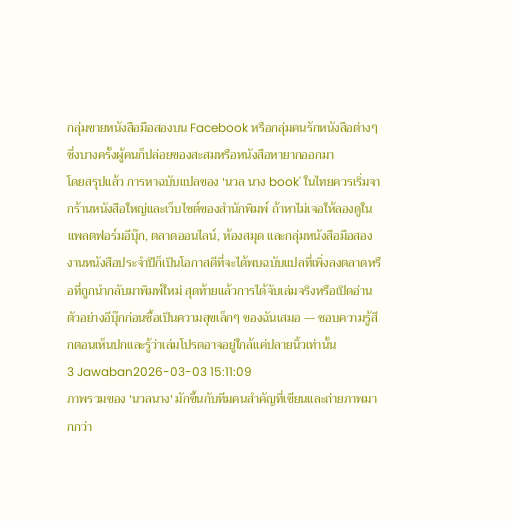กลุ่มขายหนังสือมือสองบน Facebook หรือกลุ่มคนรักหนังสือต่างๆ ซึ่งบางครั้งผู้คนก็ปล่อยของสะสมหรือหนังสือหายากออกมา
โดยสรุปแล้ว การหาฉบับแปลของ 'นวล นาง book' ในไทยควรเริ่มจากร้านหนังสือใหญ่และเว็บไซต์ของสำนักพิมพ์ ถ้าหาไม่เจอให้ลองดูในแพลตฟอร์มอีบุ๊ก, ตลาดออนไลน์, ห้องสมุด และกลุ่มหนังสือมือสอง งานหนังสือประจำปีก็เป็นโอกาสดีที่จะได้พบฉบับแปลที่เพิ่งลงตลาดหรือที่ถูกนำกลับมาพิมพ์ใหม่ สุดท้ายแล้วการได้จับเล่มจริงหรือเปิดอ่านตัวอย่างอีบุ๊กก่อนซื้อเป็นความสุขเล็กๆ ของฉันเสมอ — ชอบความรู้สึกตอนเห็นปกและรู้ว่าเล่มโปรดอาจอยู่ใกล้แค่ปลายนิ้วเท่านั้น
3 Jawaban2026-03-03 15:11:09
ภาพรวมของ 'นวลนาง' มักขึ้นกับทีมคนสำคัญที่เขียนและถ่ายภาพมากกว่า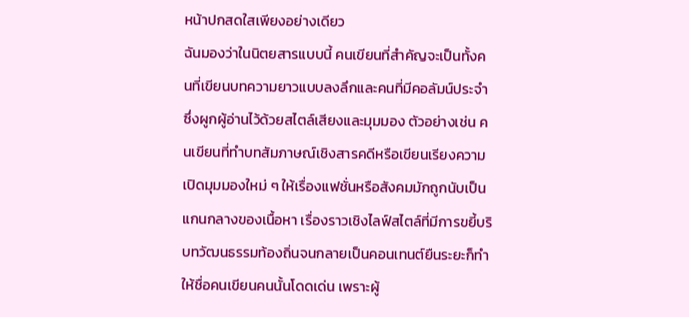หน้าปกสดใสเพียงอย่างเดียว
ฉันมองว่าในนิตยสารแบบนี้ คนเขียนที่สำคัญจะเป็นทั้งคนที่เขียนบทความยาวแบบลงลึกและคนที่มีคอลัมน์ประจำซึ่งผูกผู้อ่านไว้ด้วยสไตล์เสียงและมุมมอง ตัวอย่างเช่น คนเขียนที่ทำบทสัมภาษณ์เชิงสารคดีหรือเขียนเรียงความเปิดมุมมองใหม่ ๆ ให้เรื่องแฟชั่นหรือสังคมมักถูกนับเป็นแกนกลางของเนื้อหา เรื่องราวเชิงไลฟ์สไตล์ที่มีการขยี้บริบทวัฒนธรรมท้องถิ่นจนกลายเป็นคอนเทนต์ยืนระยะก็ทำให้ชื่อคนเขียนคนนั้นโดดเด่น เพราะผู้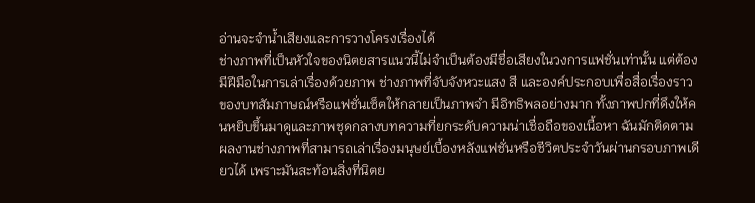อ่านจะจำน้ำเสียงและการวางโครงเรื่องได้
ช่างภาพที่เป็นหัวใจของนิตยสารแนวนี้ไม่จำเป็นต้องมีชื่อเสียงในวงการแฟชั่นเท่านั้น แต่ต้องมีฝีมือในการเล่าเรื่องด้วยภาพ ช่างภาพที่จับจังหวะแสง สี และองค์ประกอบเพื่อสื่อเรื่องราวของบทสัมภาษณ์หรือแฟชั่นเซ็ตให้กลายเป็นภาพจำ มีอิทธิพลอย่างมาก ทั้งภาพปกที่ดึงให้คนหยิบขึ้นมาดูและภาพชุดกลางบทความที่ยกระดับความน่าเชื่อถือของเนื้อหา ฉันมักติดตามผลงานช่างภาพที่สามารถเล่าเรื่องมนุษย์เบื้องหลังแฟชั่นหรือชีวิตประจำวันผ่านกรอบภาพเดียวได้ เพราะมันสะท้อนสิ่งที่นิตย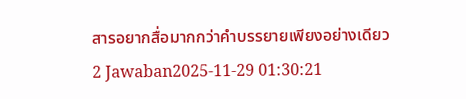สารอยากสื่อมากกว่าคำบรรยายเพียงอย่างเดียว
2 Jawaban2025-11-29 01:30:21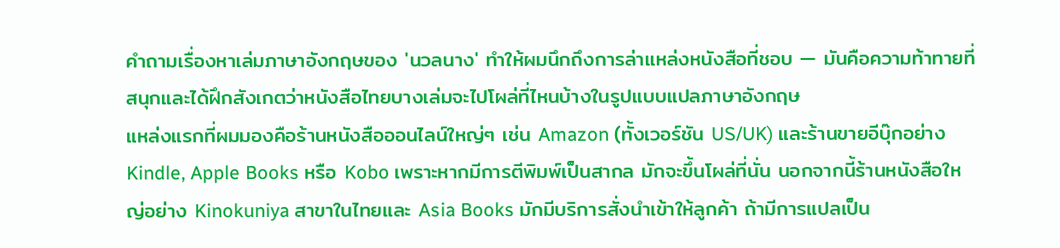คำถามเรื่องหาเล่มภาษาอังกฤษของ 'นวลนาง' ทำให้ผมนึกถึงการล่าแหล่งหนังสือที่ชอบ — มันคือความท้าทายที่สนุกและได้ฝึกสังเกตว่าหนังสือไทยบางเล่มจะไปโผล่ที่ไหนบ้างในรูปแบบแปลภาษาอังกฤษ
แหล่งแรกที่ผมมองคือร้านหนังสือออนไลน์ใหญ่ๆ เช่น Amazon (ทั้งเวอร์ชัน US/UK) และร้านขายอีบุ๊กอย่าง Kindle, Apple Books หรือ Kobo เพราะหากมีการตีพิมพ์เป็นสากล มักจะขึ้นโผล่ที่นั่น นอกจากนี้ร้านหนังสือใหญ่อย่าง Kinokuniya สาขาในไทยและ Asia Books มักมีบริการสั่งนำเข้าให้ลูกค้า ถ้ามีการแปลเป็น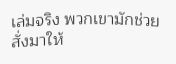เล่มจริง พวกเขามักช่วยสั่งมาให้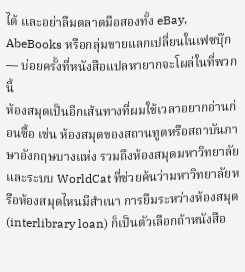ได้ และอย่าลืมตลาดมือสองทั้ง eBay, AbeBooks หรือกลุ่มขายแลกเปลี่ยนในเฟซบุ๊ก — บ่อยครั้งที่หนังสือแปลหายากจะโผล่ในที่พวกนี้
ห้องสมุดเป็นอีกเส้นทางที่ผมใช้เวลาอยากอ่านก่อนซื้อ เช่น ห้องสมุดของสถานทูตหรือสถาบันภาษาอังกฤษบางแห่ง รวมถึงห้องสมุดมหาวิทยาลัยและระบบ WorldCat ที่ช่วยค้นว่ามหาวิทยาลัยหรือห้องสมุดไหนมีสำเนา การยืมระหว่างห้องสมุด (interlibrary loan) ก็เป็นตัวเลือกถ้าหนังสือ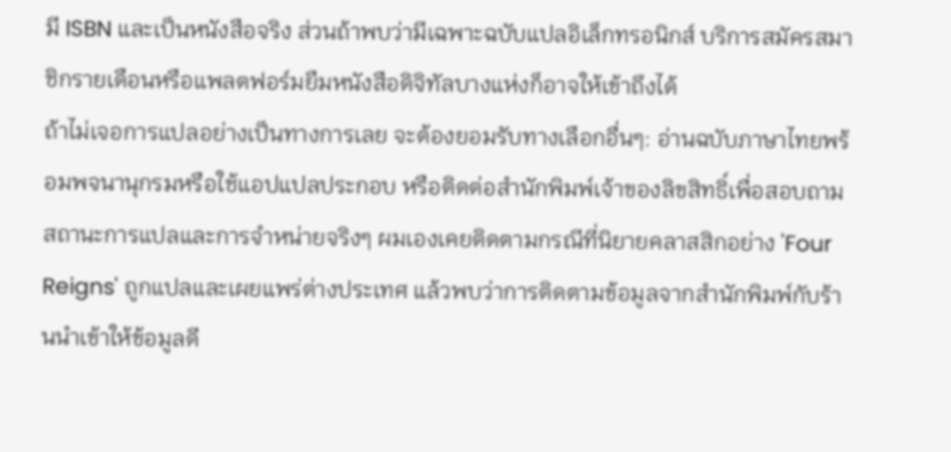มี ISBN และเป็นหนังสือจริง ส่วนถ้าพบว่ามีเฉพาะฉบับแปลอิเล็กทรอนิกส์ บริการสมัครสมาชิกรายเดือนหรือแพลตฟอร์มยืมหนังสือดิจิทัลบางแห่งก็อาจให้เข้าถึงได้
ถ้าไม่เจอการแปลอย่างเป็นทางการเลย จะต้องยอมรับทางเลือกอื่นๆ: อ่านฉบับภาษาไทยพร้อมพจนานุกรมหรือใช้แอปแปลประกอบ หรือติดต่อสำนักพิมพ์เจ้าของลิขสิทธิ์เพื่อสอบถามสถานะการแปลและการจำหน่ายจริงๆ ผมเองเคยติดตามกรณีที่นิยายคลาสสิกอย่าง 'Four Reigns' ถูกแปลและเผยแพร่ต่างประเทศ แล้วพบว่าการติดตามข้อมูลจากสำนักพิมพ์กับร้านนำเข้าให้ข้อมูลดี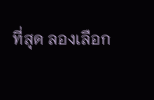ที่สุด ลองเลือก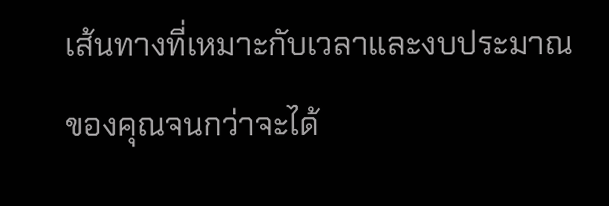เส้นทางที่เหมาะกับเวลาและงบประมาณของคุณจนกว่าจะได้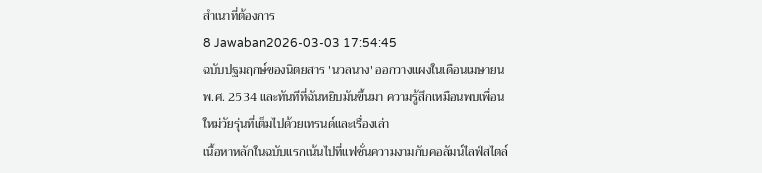สำเนาที่ต้องการ
8 Jawaban2026-03-03 17:54:45
ฉบับปฐมฤกษ์ของนิตยสาร 'นวลนาง' ออกวางแผงในเดือนเมษายน พ.ศ. 2534 และทันทีที่ฉันหยิบมันขึ้นมา ความรู้สึกเหมือนพบเพื่อนใหม่วัยรุ่นที่เต็มไปด้วยเทรนด์และเรื่องเล่า
เนื้อหาหลักในฉบับแรกเน้นไปที่แฟชั่นความงามกับคอลัมน์ไลฟ์สไตล์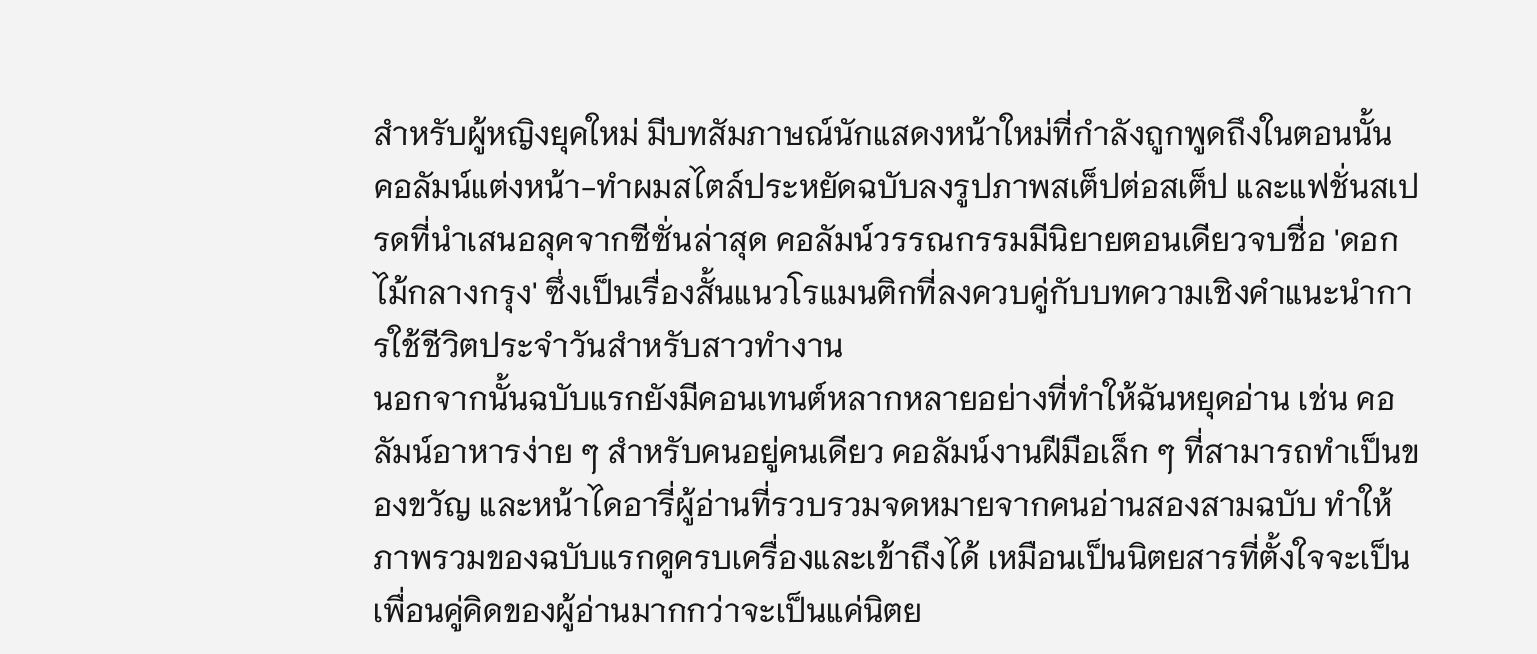สำหรับผู้หญิงยุคใหม่ มีบทสัมภาษณ์นักแสดงหน้าใหม่ที่กำลังถูกพูดถึงในตอนนั้น คอลัมน์แต่งหน้า-ทำผมสไตล์ประหยัดฉบับลงรูปภาพสเต็ปต่อสเต็ป และแฟชั่นสเปรดที่นำเสนอลุคจากซีซั่นล่าสุด คอลัมน์วรรณกรรมมีนิยายตอนเดียวจบชื่อ 'ดอกไม้กลางกรุง' ซึ่งเป็นเรื่องสั้นแนวโรแมนติกที่ลงควบคู่กับบทความเชิงคำแนะนำการใช้ชีวิตประจำวันสำหรับสาวทำงาน
นอกจากนั้นฉบับแรกยังมีคอนเทนต์หลากหลายอย่างที่ทำให้ฉันหยุดอ่าน เช่น คอลัมน์อาหารง่าย ๆ สำหรับคนอยู่คนเดียว คอลัมน์งานฝีมือเล็ก ๆ ที่สามารถทำเป็นของขวัญ และหน้าไดอารี่ผู้อ่านที่รวบรวมจดหมายจากคนอ่านสองสามฉบับ ทำให้ภาพรวมของฉบับแรกดูครบเครื่องและเข้าถึงได้ เหมือนเป็นนิตยสารที่ตั้งใจจะเป็นเพื่อนคู่คิดของผู้อ่านมากกว่าจะเป็นแค่นิตย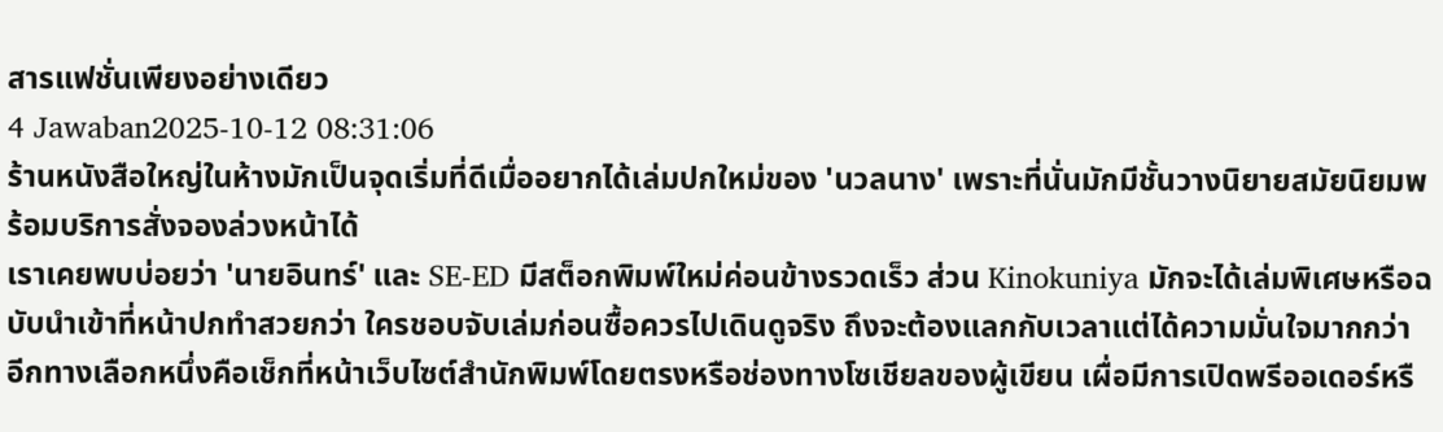สารแฟชั่นเพียงอย่างเดียว
4 Jawaban2025-10-12 08:31:06
ร้านหนังสือใหญ่ในห้างมักเป็นจุดเริ่มที่ดีเมื่ออยากได้เล่มปกใหม่ของ 'นวลนาง' เพราะที่นั่นมักมีชั้นวางนิยายสมัยนิยมพร้อมบริการสั่งจองล่วงหน้าได้
เราเคยพบบ่อยว่า 'นายอินทร์' และ SE-ED มีสต็อกพิมพ์ใหม่ค่อนข้างรวดเร็ว ส่วน Kinokuniya มักจะได้เล่มพิเศษหรือฉบับนำเข้าที่หน้าปกทำสวยกว่า ใครชอบจับเล่มก่อนซื้อควรไปเดินดูจริง ถึงจะต้องแลกกับเวลาแต่ได้ความมั่นใจมากกว่า
อีกทางเลือกหนึ่งคือเช็กที่หน้าเว็บไซต์สำนักพิมพ์โดยตรงหรือช่องทางโซเชียลของผู้เขียน เผื่อมีการเปิดพรีออเดอร์หรื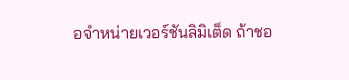อจำหน่ายเวอร์ชันลิมิเต็ด ถ้าชอ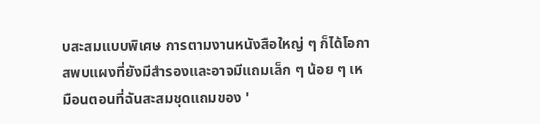บสะสมแบบพิเศษ การตามงานหนังสือใหญ่ ๆ ก็ได้โอกาสพบแผงที่ยังมีสำรองและอาจมีแถมเล็ก ๆ น้อย ๆ เหมือนตอนที่ฉันสะสมชุดแถมของ '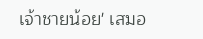เจ้าชายน้อย' เสมอ